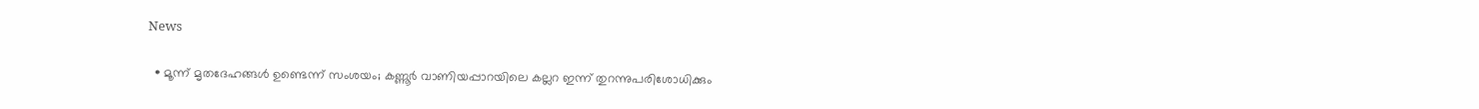News

  • മൂന്ന് മൃതദേഹങ്ങൾ ഉണ്ടെന്ന് സംശയം; കണ്ണൂർ വാണിയപ്പാറയിലെ കല്ലറ ഇന്ന് തുറന്നുപരിശോധിക്കും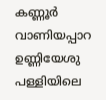കണ്ണൂർ വാണിയപ്പാറ ഉണ്ണിയേശു പള്ളിയിലെ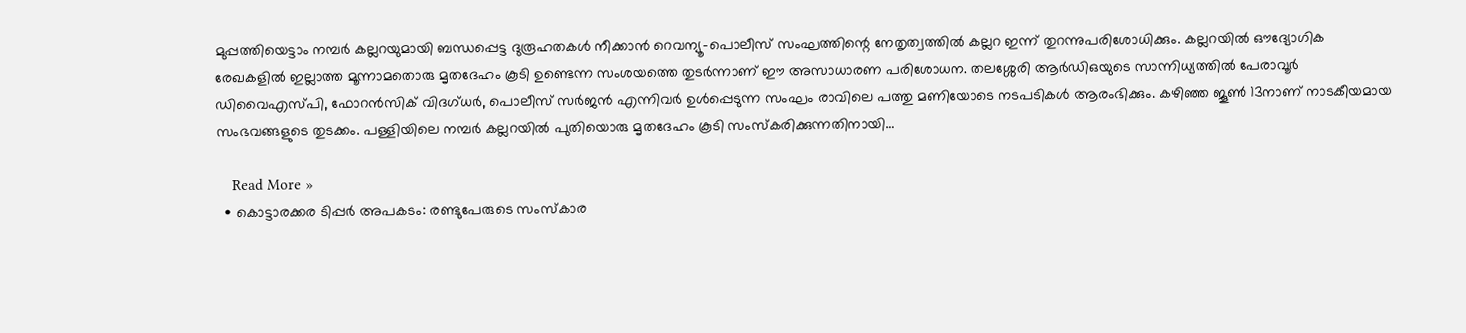മുപ്പത്തിയെട്ടാം നമ്പർ കല്ലറയുമായി ബന്ധപ്പെട്ട ദുരൂഹതകൾ നീക്കാൻ റെവന്യൂ-പൊലീസ് സംഘത്തിന്റെ നേതൃത്വത്തിൽ കല്ലറ ഇന്ന് തുറന്നുപരിശോധിക്കും. കല്ലറയിൽ ഔദ്യോഗിക രേഖകളിൽ ഇല്ലാത്ത മൂന്നാമതൊരു മൃതദേഹം കൂടി ഉണ്ടെന്ന സംശയത്തെ തുടർന്നാണ് ഈ അസാധാരണ പരിശോധന. തലശ്ശേരി ആർഡിഒയുടെ സാന്നിധ്യത്തിൽ പേരാവൂർ ഡിവൈഎസ്പി, ഫോറൻസിക് വിദഗ്ധർ, പൊലീസ് സർജൻ എന്നിവർ ഉൾപ്പെടുന്ന സംഘം രാവിലെ പത്തു മണിയോടെ നടപടികൾ ആരംഭിക്കും. കഴിഞ്ഞ ജൂൺ 13നാണ് നാടകീയമായ സംഭവങ്ങളുടെ തുടക്കം. പള്ളിയിലെ നമ്പർ കല്ലറയിൽ പുതിയൊരു മൃതദേഹം കൂടി സംസ്കരിക്കുന്നതിനായി…

    Read More »
  • കൊട്ടാരക്കര ടിപ്പർ അപകടം: രണ്ടുപേരുടെ സംസ്കാര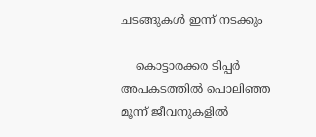ചടങ്ങുകൾ ഇന്ന് നടക്കും

    കൊട്ടാരക്കര ടിപ്പർ അപകടത്തിൽ പൊലിഞ്ഞ മൂന്ന് ജീവനുകളിൽ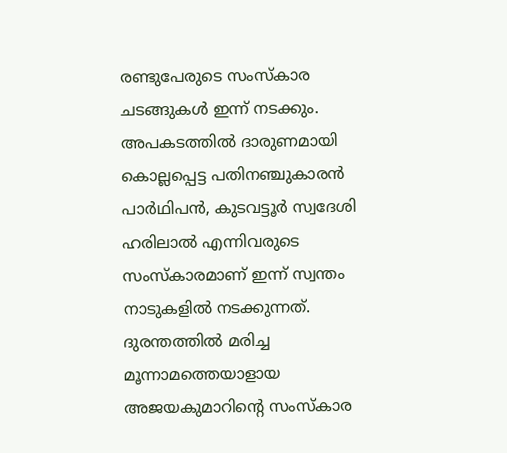രണ്ടുപേരുടെ സംസ്കാര ചടങ്ങുകൾ ഇന്ന് നടക്കും. അപകടത്തിൽ ദാരുണമായി കൊല്ലപ്പെട്ട പതിനഞ്ചുകാരൻ പാർഥിപൻ, കുടവട്ടൂർ സ്വദേശി ഹരിലാൽ എന്നിവരുടെ സംസ്കാരമാണ് ഇന്ന് സ്വന്തം നാടുകളിൽ നടക്കുന്നത്. ദുരന്തത്തിൽ മരിച്ച മൂന്നാമത്തെയാളായ അജയകുമാറിന്റെ സംസ്കാര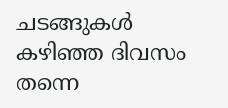ചടങ്ങുകൾ കഴിഞ്ഞ ദിവസം തന്നെ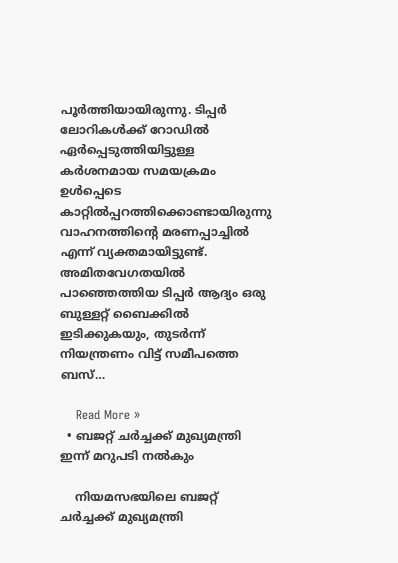പൂർത്തിയായിരുന്നു. ടിപ്പർ ലോറികൾക്ക് റോഡിൽ ഏർപ്പെടുത്തിയിട്ടുള്ള കർശനമായ സമയക്രമം ഉൾപ്പെടെ കാറ്റിൽപ്പറത്തിക്കൊണ്ടായിരുന്നു വാഹനത്തിന്റെ മരണപ്പാച്ചിൽ എന്ന് വ്യക്തമായിട്ടുണ്ട്. അമിതവേഗതയിൽ പാഞ്ഞെത്തിയ ടിപ്പർ ആദ്യം ഒരു ബുള്ളറ്റ് ബൈക്കിൽ ഇടിക്കുകയും, തുടർന്ന് നിയന്ത്രണം വിട്ട് സമീപത്തെ ബസ്…

    Read More »
  • ബജറ്റ് ചർച്ചക്ക് മുഖ്യമന്ത്രി ഇന്ന് മറുപടി നൽകും

    നിയമസഭയിലെ ബജറ്റ് ചർച്ചക്ക് മുഖ്യമന്ത്രി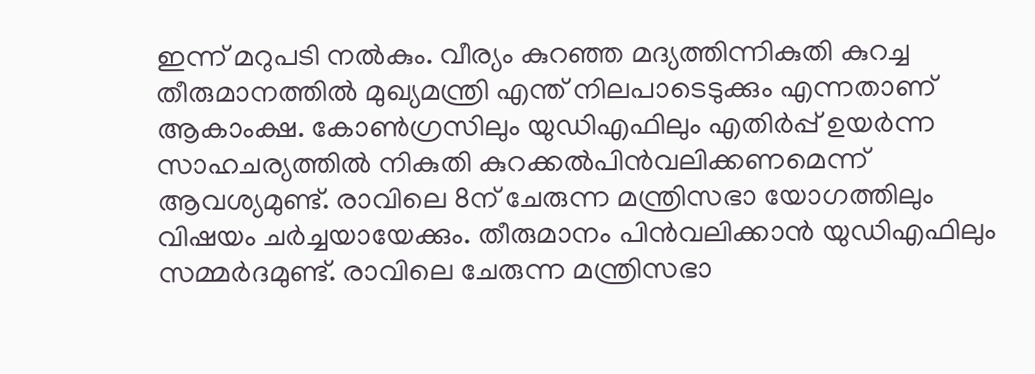ഇന്ന് മറുപടി നൽകും. വീര്യം കുറഞ്ഞ മദ്യത്തിന്നികുതി കുറച്ച തീരുമാനത്തിൽ മുഖ്യമന്ത്രി എന്ത് നിലപാടെടുക്കും എന്നതാണ് ആകാംക്ഷ. കോൺഗ്രസിലും യുഡിഎഫിലും എതിർപ്പ് ഉയർന്ന സാഹചര്യത്തിൽ നികുതി കുറക്കൽപിൻവലിക്കണമെന്ന് ആവശ്യമുണ്ട്. രാവിലെ 8ന് ചേരുന്ന മന്ത്രിസഭാ യോഗത്തിലും വിഷയം ചർച്ചയായേക്കും. തീരുമാനം പിൻവലിക്കാൻ യുഡിഎഫിലും സമ്മർദമുണ്ട്. രാവിലെ ചേരുന്ന മന്ത്രിസഭാ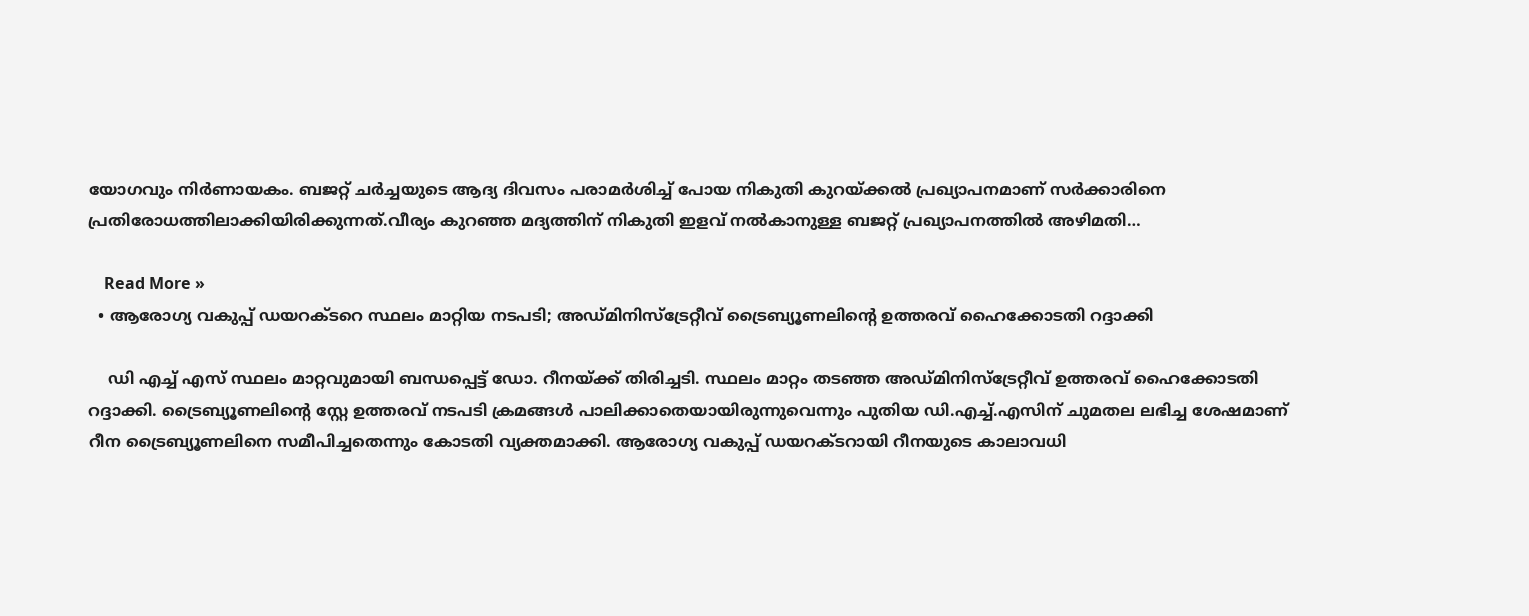യോഗവും നിർണായകം. ബജറ്റ് ചർച്ചയുടെ ആദ്യ ദിവസം പരാമർശിച്ച് പോയ നികുതി കുറയ്ക്കൽ പ്രഖ്യാപനമാണ് സർക്കാരിനെ പ്രതിരോധത്തിലാക്കിയിരിക്കുന്നത്.വീര്യം കുറഞ്ഞ മദ്യത്തിന് നികുതി ഇളവ് നൽകാനുള്ള ബജറ്റ് പ്രഖ്യാപനത്തിൽ അഴിമതി…

    Read More »
  • ആരോഗ്യ വകുപ്പ് ഡയറക്ടറെ സ്ഥലം മാറ്റിയ നടപടി; അഡ്മിനിസ്ട്രേറ്റീവ് ട്രൈബ്യൂണലിൻ്റെ ഉത്തരവ് ഹൈക്കോടതി റദ്ദാക്കി

    ഡി എച്ച് എസ് സ്ഥലം മാറ്റവുമായി ബന്ധപ്പെട്ട് ഡോ. റീനയ്ക്ക് തിരിച്ചടി. സ്ഥലം മാറ്റം തടഞ്ഞ അഡ്മിനിസ്ട്രേറ്റീവ് ഉത്തരവ് ഹൈക്കോടതി റദ്ദാക്കി. ട്രൈബ്യൂണലിൻ്റെ സ്റ്റേ ഉത്തരവ് നടപടി ക്രമങ്ങൾ പാലിക്കാതെയായിരുന്നുവെന്നും പുതിയ ഡി.എച്ച്.എസിന് ചുമതല ലഭിച്ച ശേഷമാണ് റീന ട്രൈബ്യൂണലിനെ സമീപിച്ചതെന്നും കോടതി വ്യക്തമാക്കി. ആരോഗ്യ വകുപ്പ് ഡയറക്ടറായി റീനയുടെ കാലാവധി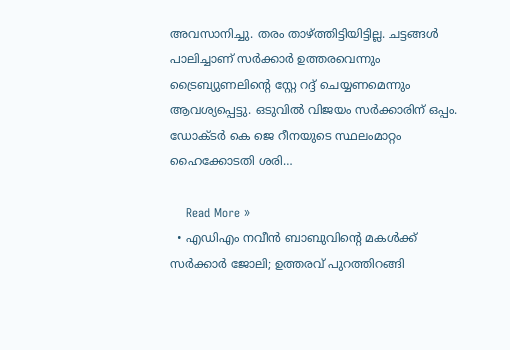അവസാനിച്ചു. തരം താഴ്ത്തിട്ടിയിട്ടില്ല. ചട്ടങ്ങൾ പാലിച്ചാണ് സർക്കാർ ഉത്തരവെന്നും ട്രൈബ്യുണലിന്റെ സ്റ്റേ റദ്ദ് ചെയ്യണമെന്നും ആവശ്യപ്പെട്ടു. ഒടുവിൽ വിജയം സർക്കാരിന് ഒപ്പം. ഡോക്ടർ കെ ജെ റീനയുടെ സ്ഥലംമാറ്റം ഹൈക്കോടതി ശരി…

    Read More »
  • എഡിഎം നവീന്‍ ബാബുവിന്റെ മകള്‍ക്ക് സര്‍ക്കാര്‍ ജോലി; ഉത്തരവ് പുറത്തിറങ്ങി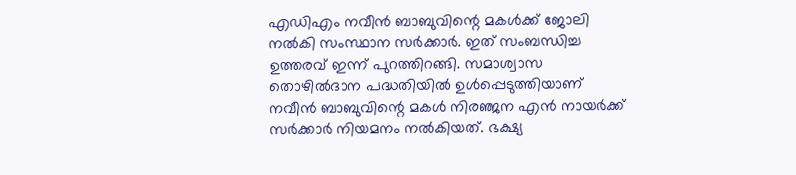എഡിഎം നവീന്‍ ബാബുവിന്റെ മകള്‍ക്ക് ജോലി നല്‍കി സംസ്ഥാന സര്‍ക്കാര്‍. ഇത് സംബന്ധിച്ച ഉത്തരവ് ഇന്ന് പുറത്തിറങ്ങി. സമാശ്വാസ തൊഴില്‍ദാന പദ്ധതിയില്‍ ഉള്‍പ്പെടുത്തിയാണ് നവീന്‍ ബാബുവിന്റെ മകള്‍ നിരഞ്ജന എന്‍ നായര്‍ക്ക് സര്‍ക്കാര്‍ നിയമനം നല്‍കിയത്. ഭക്ഷ്യ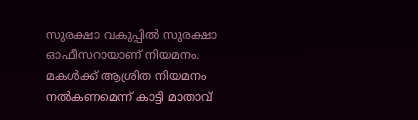സുരക്ഷാ വകുപ്പില്‍ സുരക്ഷാ ഓഫീസറായാണ് നിയമനം. മകള്‍ക്ക് ആശ്രിത നിയമനം നല്‍കണമെന്ന് കാട്ടി മാതാവ്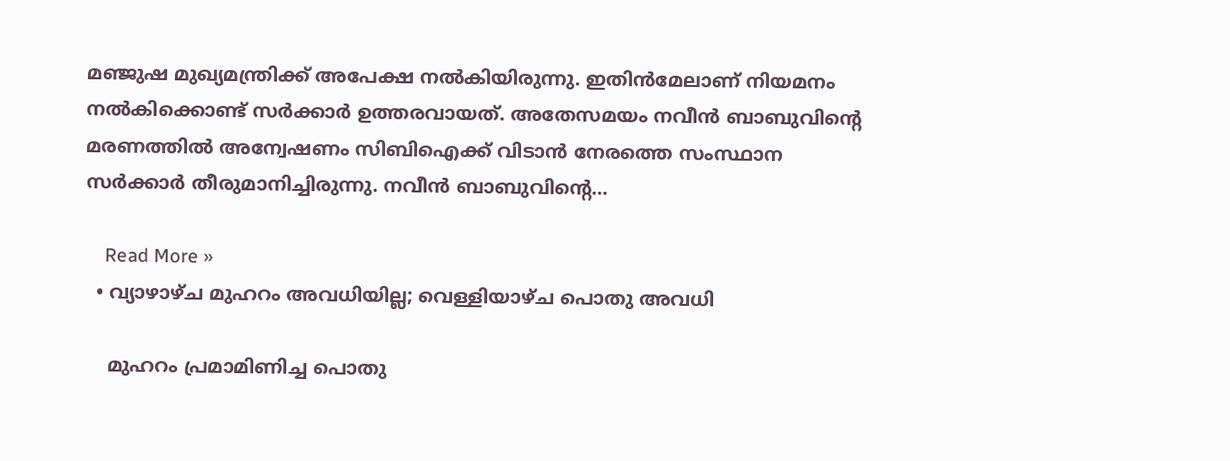മഞ്ജുഷ മുഖ്യമന്ത്രിക്ക് അപേക്ഷ നല്‍കിയിരുന്നു. ഇതിന്‍മേലാണ് നിയമനം നല്‍കിക്കൊണ്ട് സര്‍ക്കാര്‍ ഉത്തരവായത്. അതേസമയം നവീന്‍ ബാബുവിന്റെ മരണത്തില്‍ അന്വേഷണം സിബിഐക്ക് വിടാന്‍ നേരത്തെ സംസ്ഥാന സര്‍ക്കാര്‍ തീരുമാനിച്ചിരുന്നു. നവീന്‍ ബാബുവിന്റെ…

    Read More »
  • വ്യാഴാഴ്ച മുഹറം അവധിയില്ല; വെള്ളിയാഴ്ച പൊതു അവധി

    മുഹറം പ്രമാമിണിച്ച പൊതു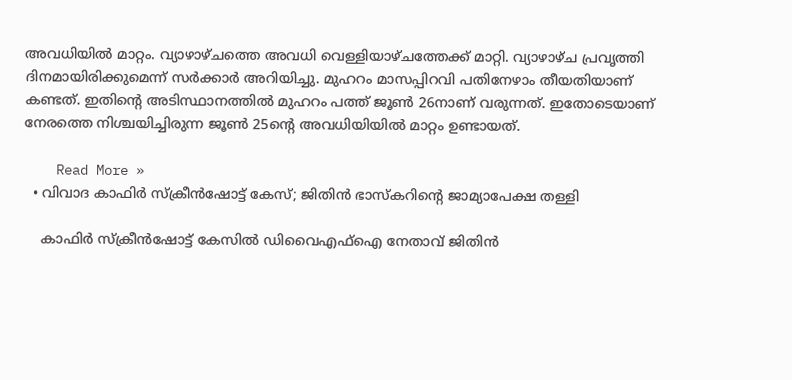അവധിയില്‍ മാറ്റം. വ്യാഴാഴ്ചത്തെ അവധി വെള്ളിയാഴ്ചത്തേക്ക് മാറ്റി. വ്യാഴാഴ്ച പ്രവൃത്തി ദിനമായിരിക്കുമെന്ന് സര്‍ക്കാര്‍ അറിയിച്ചു. മുഹറം മാസപ്പിറവി പതിനേഴാം തീയതിയാണ് കണ്ടത്. ഇതിന്റെ അടിസ്ഥാനത്തില്‍ മുഹറം പത്ത് ജൂണ്‍ 26നാണ് വരുന്നത്. ഇതോടെയാണ് നേരത്തെ നിശ്ചയിച്ചിരുന്ന ജൂണ്‍ 25ന്റെ അവധിയിയില്‍ മാറ്റം ഉണ്ടായത്.

    Read More »
  • വിവാദ കാഫിര്‍ സ്‌ക്രീന്‍ഷോട്ട് കേസ്; ജിതിന്‍ ഭാസ്‌കറിന്റെ ജാമ്യാപേക്ഷ തള്ളി

    കാഫിർ സ്ക്രീൻഷോട്ട് കേസിൽ ഡിവൈഎഫ്ഐ നേതാവ് ജിതിൻ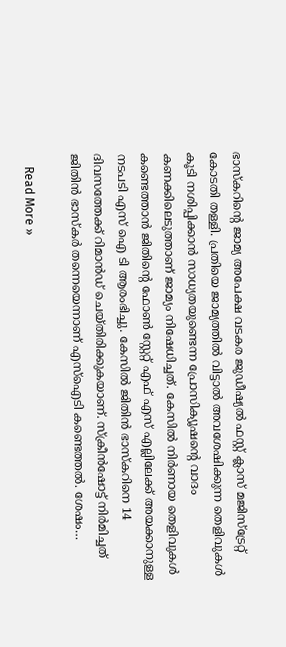ഭാസ്കറിന്റെ ജാമ്യ അപേക്ഷ വടകര ജുഡീഷ്യൽ ഫസ്റ്റ് ക്ലാസ് മജിസ്ട്രേറ്റ് കോടതി തള്ളി. പ്രതിയെ ജാമ്യത്തിൽ വിട്ടാൽ അവശേഷിക്കുന്ന തെളിവുകൾ കൂടി നശിപ്പിക്കാൻ സാധ്യതയുണ്ടെന്ന പ്രോസിക്യൂഷന്റെ വാദം കണക്കിലെടുത്താണ് ജാമ്യം നിഷേധിച്ചത്. കേസിൽ നിർണായ തെളിവുകൾ കണ്ടെത്താൻ ജിതിന്റെ ഫോൺ സ്റ്റേറ്റ് എഫ് എസ് എല്ലിലേക്ക് അയക്കാനുള്ള നടപടി എസ് ഐ ടി ആരംഭിച്ചു. കേസില്‍ ജിതിന്‍ ഭാസ്‌കറിനെ 14 ദിവസത്തേക്ക് റിമാന്‍ഡ് ചെയ്തിരിക്കുകയാണ്. സ്‌ക്രീന്‍ഷോട്ട് നിര്‍മിച്ചത് ജിതിന്‍ ഭാസ്‌കര്‍ തന്നെയെന്നാണ് എസ്ഐടി കണ്ടെത്തല്‍. ശേഷം…

    Read More »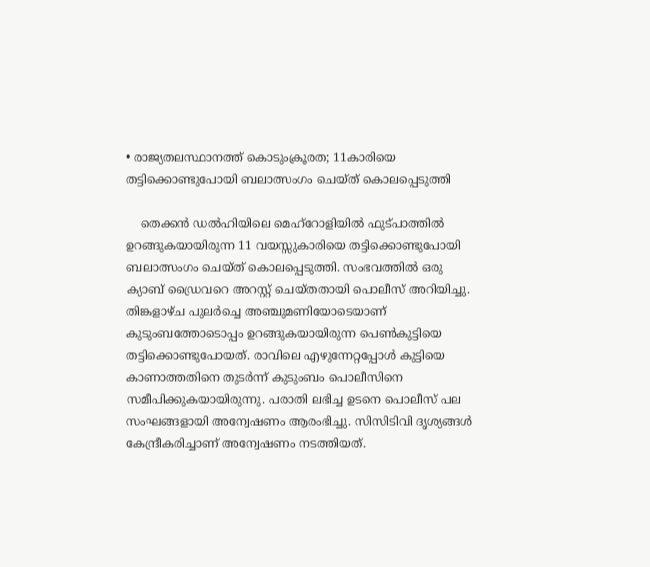• രാജ്യതലസ്ഥാനത്ത് കൊടുംക്രൂരത; 11കാരിയെ തട്ടിക്കൊണ്ടുപോയി ബലാത്സംഗം ചെയ്ത് കൊലപ്പെടുത്തി

    തെക്കന്‍ ഡല്‍ഹിയിലെ മെഹ്‌റോളിയില്‍ ഫുട്പാത്തില്‍ ഉറങ്ങുകയായിരുന്ന 11 വയസ്സുകാരിയെ തട്ടിക്കൊണ്ടുപോയി ബലാത്സംഗം ചെയ്ത് കൊലപ്പെടുത്തി. സംഭവത്തില്‍ ഒരു ക്യാബ് ഡ്രൈവറെ അറസ്റ്റ് ചെയ്തതായി പൊലീസ് അറിയിച്ചു. തിങ്കളാഴ്ച പുലര്‍ച്ചെ അഞ്ചുമണിയോടെയാണ് കുടുംബത്തോടൊപ്പം ഉറങ്ങുകയായിരുന്ന പെണ്‍കുട്ടിയെ തട്ടിക്കൊണ്ടുപോയത്. രാവിലെ എഴുന്നേറ്റപ്പോള്‍ കുട്ടിയെ കാണാത്തതിനെ തുടര്‍ന്ന് കുടുംബം പൊലീസിനെ സമീപിക്കുകയായിരുന്നു. പരാതി ലഭിച്ച ഉടനെ പൊലീസ് പല സംഘങ്ങളായി അന്വേഷണം ആരംഭിച്ചു. സിസിടിവി ദൃശ്യങ്ങള്‍ കേന്ദ്രീകരിച്ചാണ് അന്വേഷണം നടത്തിയത്.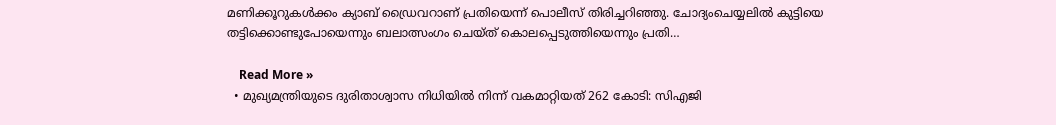മണിക്കൂറുകള്‍ക്കം ക്യാബ് ഡ്രൈവറാണ് പ്രതിയെന്ന് പൊലീസ് തിരിച്ചറിഞ്ഞു. ചോദ്യംചെയ്യലില്‍ കുട്ടിയെ തട്ടിക്കൊണ്ടുപോയെന്നും ബലാത്സംഗം ചെയ്ത് കൊലപ്പെടുത്തിയെന്നും പ്രതി…

    Read More »
  • മുഖ്യമന്ത്രിയുടെ ദുരിതാശ്വാസ നിധിയിൽ നിന്ന് വകമാറ്റിയത് 262 കോടി: സിഎജി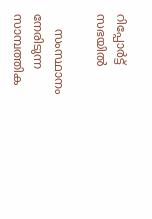റിപ്പോർട്ട് സഭയിൽ

    സംസ്ഥാനം നേരിടുന്ന സാമ്പത്തിക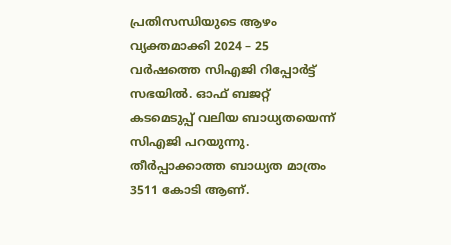പ്രതിസന്ധിയുടെ ആഴം വ്യക്തമാക്കി 2024 – 25 വർഷത്തെ സിഎജി റിപ്പോർട്ട് സഭയിൽ. ഓഫ് ബജറ്റ് കടമെടുപ്പ് വലിയ ബാധ്യതയെന്ന് സിഎജി പറയുന്നു. തീർപ്പാക്കാത്ത ബാധ്യത മാത്രം 3511 കോടി ആണ്.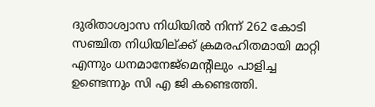ദുരിതാശ്വാസ നിധിയിൽ നിന്ന് 262 കോടി സഞ്ചിത നിധിയില്ക്ക് ക്രമരഹിതമായി മാറ്റി എന്നും ധനമാനേജ്മെന്റിലും പാളിച്ച ഉണ്ടെന്നും സി എ ജി കണ്ടെത്തി.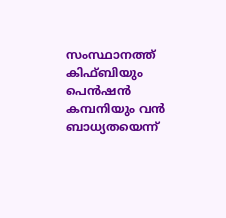സംസ്ഥാനത്ത് കിഫ്ബിയും പെൻഷൻ കമ്പനിയും വൻ ബാധ്യതയെന്ന്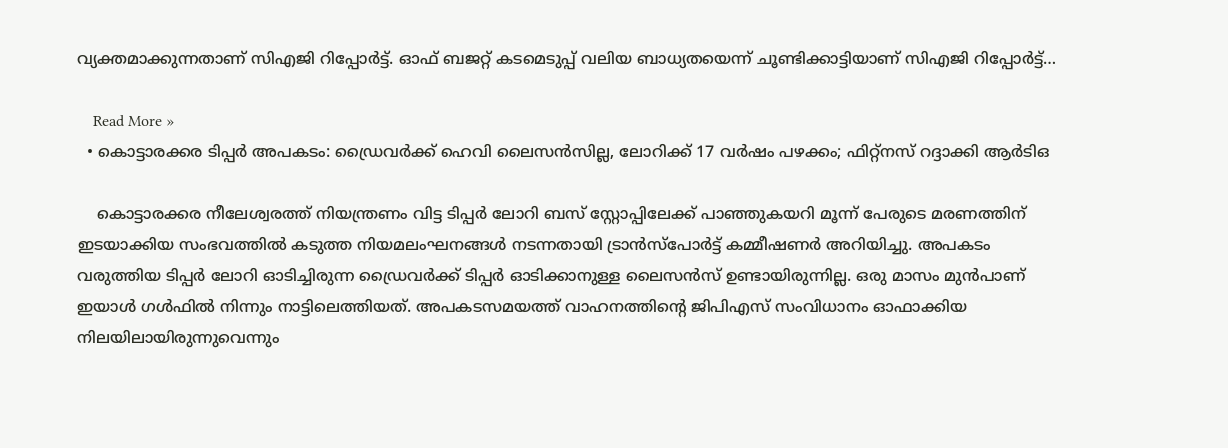വ്യക്തമാക്കുന്നതാണ് സിഎജി റിപ്പോർട്ട്. ഓഫ് ബജറ്റ് കടമെടുപ്പ് വലിയ ബാധ്യതയെന്ന് ചൂണ്ടിക്കാട്ടിയാണ് സിഎജി റിപ്പോർട്ട്…

    Read More »
  • കൊട്ടാരക്കര ടിപ്പർ അപകടം: ഡ്രൈവർക്ക് ഹെവി ലൈസൻസില്ല, ലോറിക്ക് 17 വർഷം പഴക്കം; ഫിറ്റ്നസ് റദ്ദാക്കി ആർടിഒ

    കൊട്ടാരക്കര നീലേശ്വരത്ത് നിയന്ത്രണം വിട്ട ടിപ്പർ ലോറി ബസ് സ്റ്റോപ്പിലേക്ക് പാഞ്ഞുകയറി മൂന്ന് പേരുടെ മരണത്തിന് ഇടയാക്കിയ സംഭവത്തിൽ കടുത്ത നിയമലംഘനങ്ങൾ നടന്നതായി ട്രാൻസ്പോർട്ട് കമ്മീഷണർ അറിയിച്ചു. അപകടം വരുത്തിയ ടിപ്പർ ലോറി ഓടിച്ചിരുന്ന ഡ്രൈവർക്ക് ടിപ്പർ ഓടിക്കാനുള്ള ലൈസൻസ് ഉണ്ടായിരുന്നില്ല. ഒരു മാസം മുൻപാണ് ഇയാൾ ഗൾഫിൽ നിന്നും നാട്ടിലെത്തിയത്. അപകടസമയത്ത് വാഹനത്തിന്റെ ജിപിഎസ് സംവിധാനം ഓഫാക്കിയ നിലയിലായിരുന്നുവെന്നും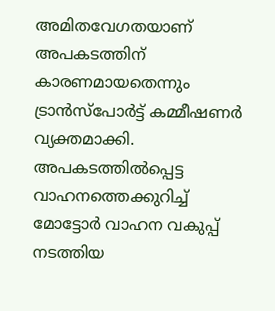അമിതവേഗതയാണ് അപകടത്തിന് കാരണമായതെന്നും ട്രാൻസ്പോർട്ട് കമ്മീഷണർ വ്യക്തമാക്കി. അപകടത്തിൽപ്പെട്ട വാഹനത്തെക്കുറിച്ച് മോട്ടോർ വാഹന വകുപ്പ് നടത്തിയ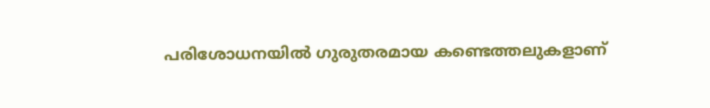പരിശോധനയിൽ ഗുരുതരമായ കണ്ടെത്തലുകളാണ്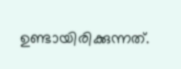ഉണ്ടായിരിക്കുന്നത്.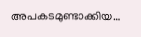അപകടമുണ്ടാക്കിയ…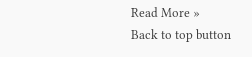Read More »
Back to top button